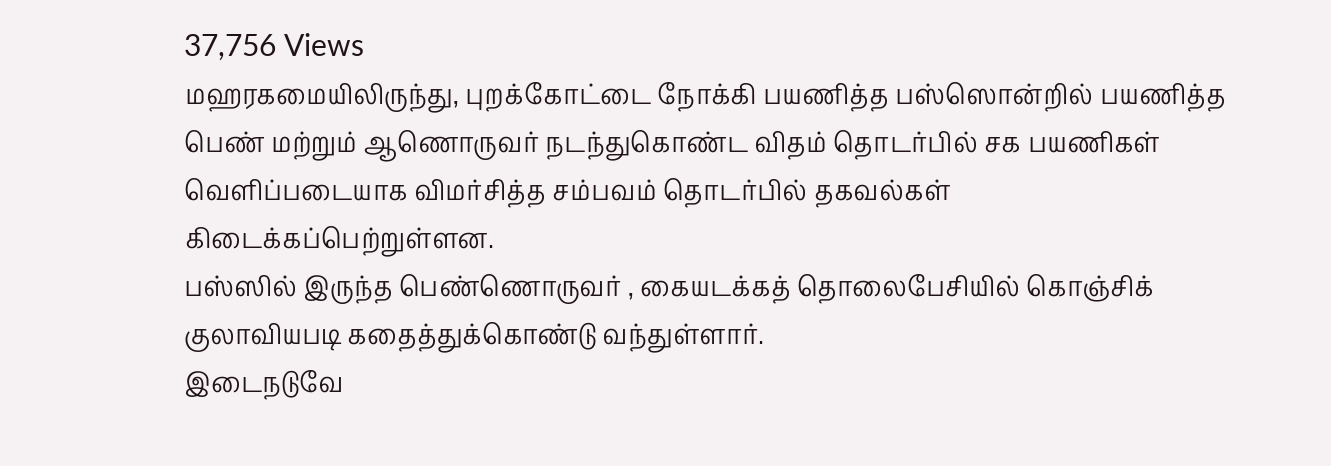37,756 Views
மஹரகமையிலிருந்து, புறக்கோட்டை நோக்கி பயணித்த பஸ்ஸொன்றில் பயணித்த பெண் மற்றும் ஆணொருவர் நடந்துகொண்ட விதம் தொடர்பில் சக பயணிகள் வெளிப்படையாக விமர்சித்த சம்பவம் தொடர்பில் தகவல்கள் கிடைக்கப்பெற்றுள்ளன.
பஸ்ஸில் இருந்த பெண்ணொருவர் , கையடக்கத் தொலைபேசியில் கொஞ்சிக் குலாவியபடி கதைத்துக்கொண்டு வந்துள்ளார்.
இடைநடுவே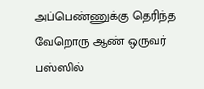அப்பெண்ணுக்கு தெரிந்த வேறொரு ஆண் ஒருவர் பஸ்ஸில்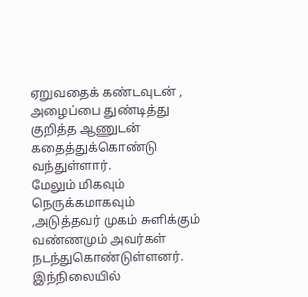ஏறுவதைக் கண்டவுடன் , அழைப்பை துண்டித்து குறித்த ஆணுடன் கதைத்துக்கொண்டு வந்துள்ளார்.
மேலும் மிகவும் நெருக்கமாகவும் ,அடுத்தவர் முகம் சுளிக்கும் வண்ணமும் அவர்கள் நடந்துகொண்டுள்ளனர். இந்நிலையில்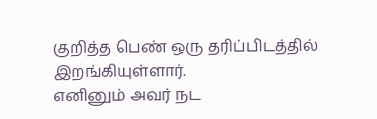குறித்த பெண் ஒரு தரிப்பிடத்தில் இறங்கியுள்ளார்.
எனினும் அவர் நட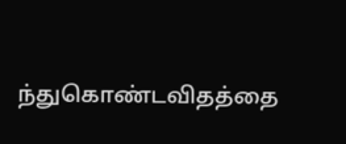ந்துகொண்டவிதத்தை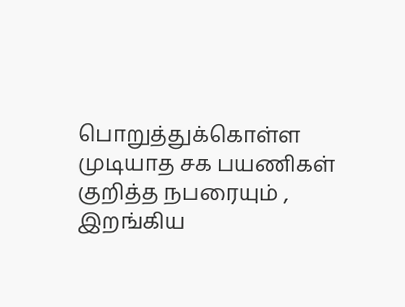பொறுத்துக்கொள்ள முடியாத சக பயணிகள் குறித்த நபரையும் , இறங்கிய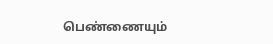பெண்ணையும்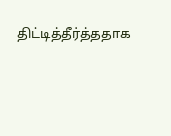திட்டித்தீர்த்ததாக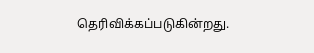தெரிவிக்கப்படுகின்றது.